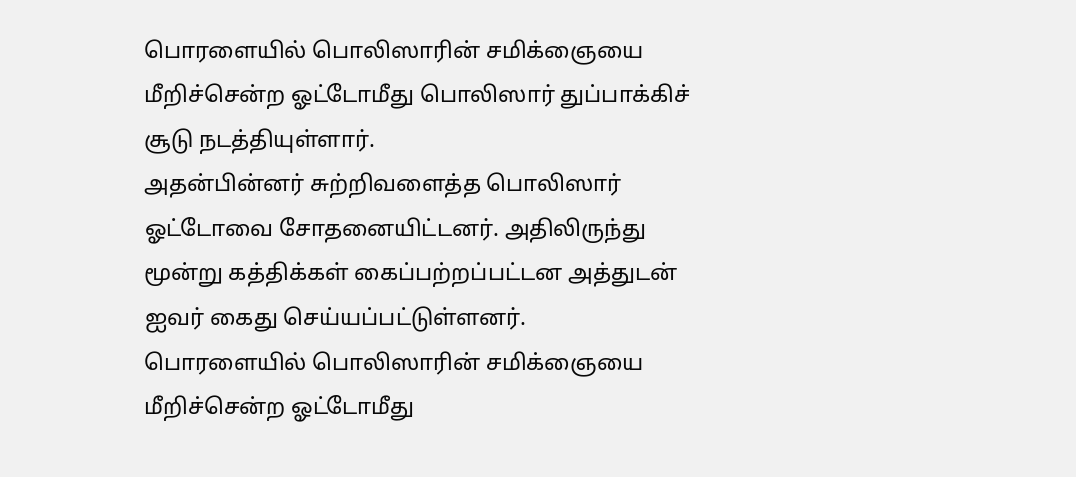பொரளையில் பொலிஸாரின் சமிக்ஞையை மீறிச்சென்ற ஓட்டோமீது பொலிஸார் துப்பாக்கிச் சூடு நடத்தியுள்ளார்.
அதன்பின்னர் சுற்றிவளைத்த பொலிஸார் ஓட்டோவை சோதனையிட்டனர். அதிலிருந்து மூன்று கத்திக்கள் கைப்பற்றப்பட்டன அத்துடன் ஐவர் கைது செய்யப்பட்டுள்ளனர்.
பொரளையில் பொலிஸாரின் சமிக்ஞையை மீறிச்சென்ற ஓட்டோமீது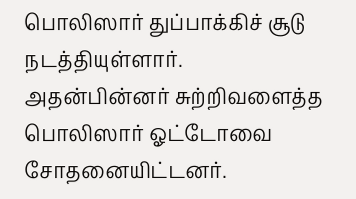பொலிஸார் துப்பாக்கிச் சூடு நடத்தியுள்ளார்.
அதன்பின்னர் சுற்றிவளைத்த பொலிஸார் ஓட்டோவை சோதனையிட்டனர்.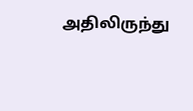அதிலிருந்து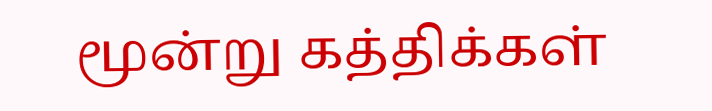மூன்று கத்திக்கள்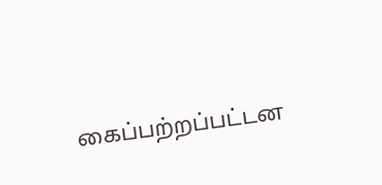கைப்பற்றப்பட்டன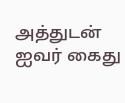அத்துடன் ஐவர் கைது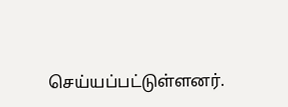செய்யப்பட்டுள்ளனர்.